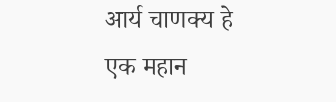आर्य चाणक्य हे एक महान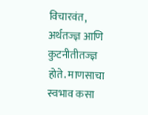विचारवंत, अर्थतज्ज्ञ आणि कुटनीतीतज्ज्ञ होते. माणसाचा स्वभाव कसा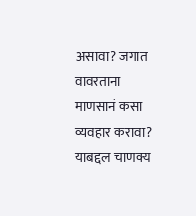असावा? जगात वावरताना माणसानं कसा व्यवहार करावा? याबद्दल चाणक्य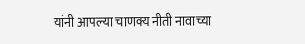यांनी आपल्या चाणक्य नीती नावाच्या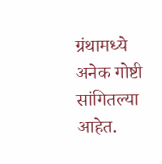ग्रंथामध्ये अनेक गोष्टी सांगितल्या आहेत.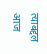त्याबद्दल आज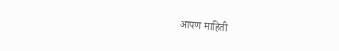आपण माहिती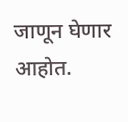जाणून घेणार आहोत.